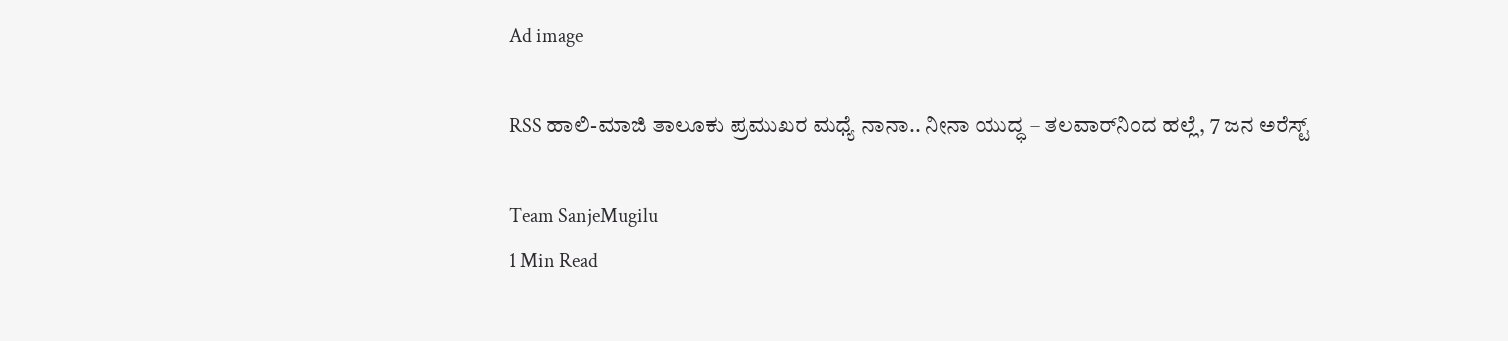Ad image

RSS ಹಾಲಿ-ಮಾಜಿ ತಾಲೂಕು ಪ್ರಮುಖರ ಮಧ್ಯೆ ನಾನಾ.. ನೀನಾ ಯುದ್ಧ – ತಲವಾರ್‌ನಿಂದ ಹಲ್ಲೆ, 7 ಜನ ಅರೆಸ್ಟ್

Team SanjeMugilu
1 Min Read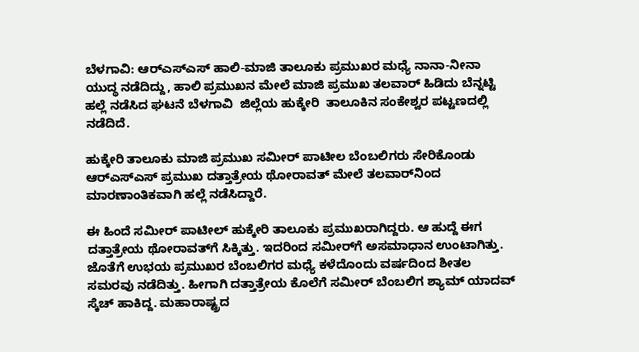ಬೆಳಗಾವಿ: ಆರ್‌ಎಸ್‌ಎಸ್ ಹಾಲಿ-ಮಾಜಿ ತಾಲೂಕು ಪ್ರಮುಖರ ಮಧ್ಯೆ ನಾನಾ-ನೀನಾ ಯುದ್ಧ ನಡೆದಿದ್ದು, ಹಾಲಿ ಪ್ರಮುಖನ ಮೇಲೆ ಮಾಜಿ ಪ್ರಮುಖ ತಲವಾರ್ ಹಿಡಿದು ಬೆನ್ನಟ್ಟಿ ಹಲ್ಲೆ ನಡೆಸಿದ ಘಟನೆ ಬೆಳಗಾವಿ  ಜಿಲ್ಲೆಯ ಹುಕ್ಕೇರಿ  ತಾಲೂಕಿನ ಸಂಕೇಶ್ವರ ಪಟ್ಟಣದಲ್ಲಿ ನಡೆದಿದೆ.

ಹುಕ್ಕೇರಿ ತಾಲೂಕು ಮಾಜಿ ಪ್ರಮುಖ ಸಮೀರ್ ಪಾಟೀಲ ಬೆಂಬಲಿಗರು ಸೇರಿಕೊಂಡು ಆರ್‌ಎಸ್‌ಎಸ್ ಪ್ರಮುಖ ದತ್ತಾತ್ರೇಯ ಥೋರಾವತ್ ಮೇಲೆ ತಲವಾರ್‌ನಿಂದ ಮಾರಣಾಂತಿಕವಾಗಿ ಹಲ್ಲೆ ನಡೆಸಿದ್ದಾರೆ.

ಈ ಹಿಂದೆ ಸಮೀರ್ ಪಾಟೀಲ್ ಹುಕ್ಕೇರಿ ತಾಲೂಕು ಪ್ರಮುಖರಾಗಿದ್ದರು. ಆ ಹುದ್ದೆ ಈಗ ದತ್ತಾತ್ರೇಯ ಥೋರಾವತ್‌ಗೆ ಸಿಕ್ಕಿತ್ತು. ಇದರಿಂದ ಸಮೀರ್‌ಗೆ ಅಸಮಾಧಾನ ಉಂಟಾಗಿತ್ತು. ಜೊತೆಗೆ ಉಭಯ ಪ್ರಮುಖರ ಬೆಂಬಲಿಗರ ಮಧ್ಯೆ ಕಳೆದೊಂದು ವರ್ಷದಿಂದ ಶೀತಲ ಸಮರವು ನಡೆದಿತ್ತು. ಹೀಗಾಗಿ ದತ್ತಾತ್ರೇಯ ಕೊಲೆಗೆ ಸಮೀರ್ ಬೆಂಬಲಿಗ ಶ್ಯಾಮ್ ಯಾದವ್ ಸ್ಕೆಚ್ ಹಾಕಿದ್ದ. ಮಹಾರಾಷ್ಟ್ರದ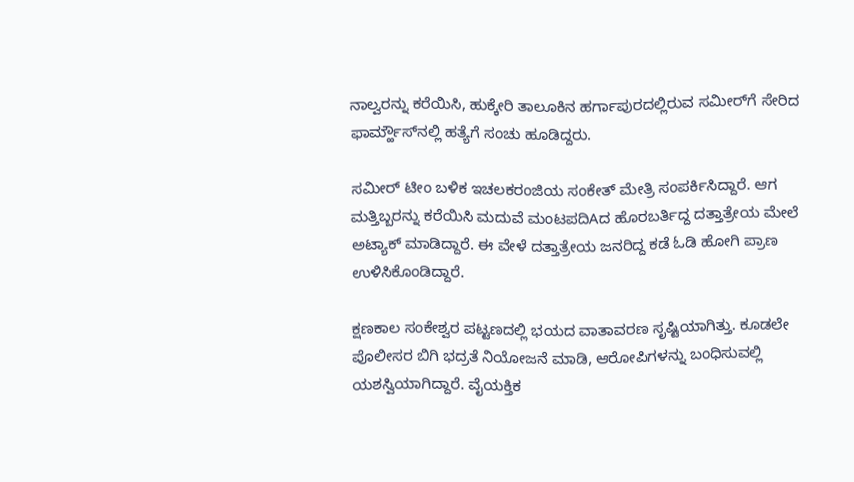ನಾಲ್ವರನ್ನು ಕರೆಯಿಸಿ, ಹುಕ್ಕೇರಿ ತಾಲೂಕಿನ ಹರ್ಗಾಪುರದಲ್ಲಿರುವ ಸಮೀರ್‌ಗೆ ಸೇರಿದ ಫಾರ್ಮ್ಹೌಸ್‌ನಲ್ಲಿ ಹತ್ಯೆಗೆ ಸಂಚು ಹೂಡಿದ್ದರು.

ಸಮೀರ್ ಟೀಂ ಬಳಿಕ ಇಚಲಕರಂಜಿಯ ಸಂಕೇತ್ ಮೇತ್ರಿ ಸಂಪರ್ಕಿಸಿದ್ದಾರೆ. ಆಗ ಮತ್ತಿಬ್ಬರನ್ನು ಕರೆಯಿಸಿ ಮದುವೆ ಮಂಟಪದಿAದ ಹೊರಬರ್ತಿದ್ದ ದತ್ತಾತ್ರೇಯ ಮೇಲೆ ಅಟ್ಯಾಕ್ ಮಾಡಿದ್ದಾರೆ. ಈ ವೇಳೆ ದತ್ತಾತ್ರೇಯ ಜನರಿದ್ದ ಕಡೆ ಓಡಿ ಹೋಗಿ ಪ್ರಾಣ ಉಳಿಸಿಕೊಂಡಿದ್ದಾರೆ.

ಕ್ಷಣಕಾಲ ಸಂಕೇಶ್ವರ ಪಟ್ಟಣದಲ್ಲಿ ಭಯದ ವಾತಾವರಣ ಸೃಷ್ಟಿಯಾಗಿತ್ತು. ಕೂಡಲೇ ಪೊಲೀಸರ ಬಿಗಿ ಭದ್ರತೆ ನಿಯೋಜನೆ ಮಾಡಿ, ಆರೋಪಿಗಳನ್ನು ಬಂಧಿಸುವಲ್ಲಿ ಯಶಸ್ವಿಯಾಗಿದ್ದಾರೆ. ವೈಯಕ್ತಿಕ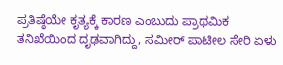ಪ್ರತಿಷ್ಠೆಯೇ ಕೃತ್ಯಕ್ಕೆ ಕಾರಣ ಎಂಬುದು ಪ್ರಾಥಮಿಕ ತನಿಖೆಯಿಂದ ದೃಢವಾಗಿದ್ದು, ಸಮೀರ್ ಪಾಟೀಲ ಸೇರಿ ಏಳು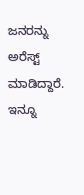ಜನರನ್ನು ಅರೆಸ್ಟ್ ಮಾಡಿದ್ದಾರೆ. ಇನ್ನೂ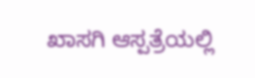ಖಾಸಗಿ ಆಸ್ಪತ್ರೆಯಲ್ಲಿ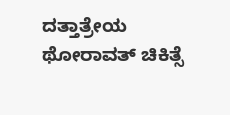ದತ್ತಾತ್ರೇಯ ಥೋರಾವತ್ ಚಿಕಿತ್ಸೆ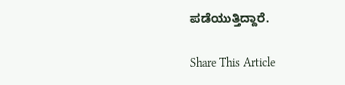ಪಡೆಯುತ್ತಿದ್ದಾರೆ.

Share This Article